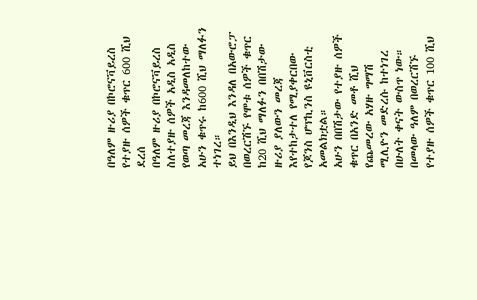በዓለም ዙሪያ በኮሮናቫይረስ የተያዙ ሰዎች ቁጥር 600 ሺህ ደረሰ
በዓለም ዙሪያ በኮሮናቫይረስ ስለተያዙ ሰዎች አዲስ አዲስ የወጣ መረጃ እንዳመለከተው አሁን ቁጥሩ ከ600 ሺህ ማለፉን ተነገረ።
ይህ በእንዲህ እንዳለ በአውሮፓ በወረርሽኙ የሞቱ ሰዎች ቁጥር ከ20 ሺህ ማለፉን በበሽታው ዙሪያ ያለውን መረጃ እየተከታተለ የሚያቀርበው የጆንስ ሆፕኪንስ ዩኒቨርስቲ አመልክቷል።
አሁን በበሽታው የተያዙ ሰዎች ቁጥር በአንድ መቶ ሺህ የጨመረው አሃዙ ግማሽ ሚሊዮን መድረሱ ከተነገረ በሁለት ቀናት ውስጥ ነው።
በመላው ዓለም በወረርሽኙ የተያዙ ሰዎች ቁጥር 100 ሺህ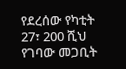የደረሰው የካቲት 27፣ 200 ሺህ የገባው መጋቢት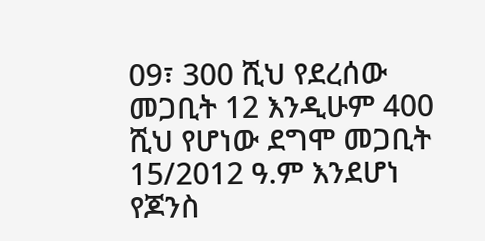09፣ 300 ሺህ የደረሰው መጋቢት 12 እንዲሁም 400 ሺህ የሆነው ደግሞ መጋቢት 15/2012 ዓ.ም እንደሆነ የጆንስ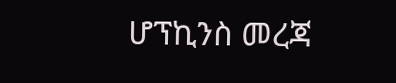ሆፕኪንስ መረጃ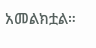አመልክቷል።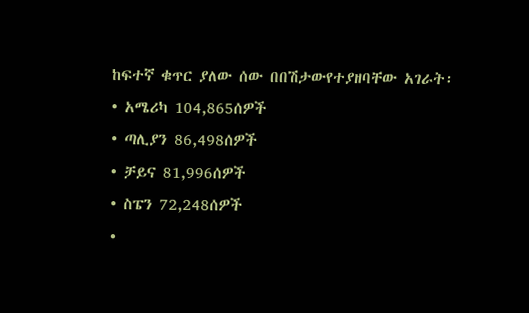ከፍተኛ ቁጥር ያለው ሰው በበሽታውየተያዘባቸው አገራት፡
• አሜሪካ 104,865ሰዎች
• ጣሊያን 86,498ሰዎች
• ቻይና 81,996ሰዎች
• ስፔን 72,248ሰዎች
•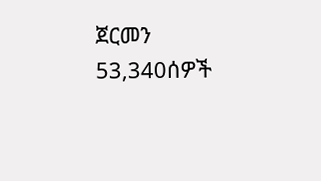ጀርመን 53,340ሰዎች